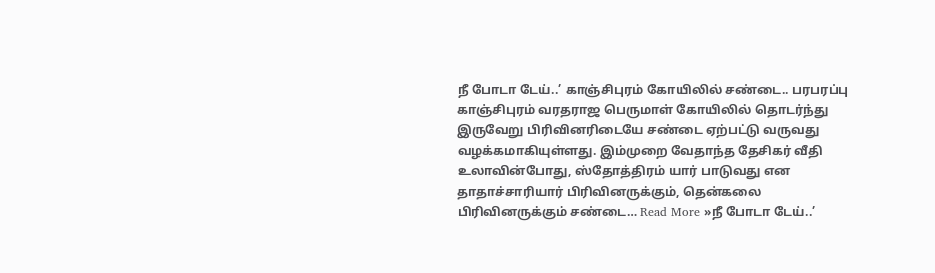நீ போடா டேய்..’ காஞ்சிபுரம் கோயிலில் சண்டை.. பரபரப்பு
காஞ்சிபுரம் வரதராஜ பெருமாள் கோயிலில் தொடர்ந்து இருவேறு பிரிவினரிடையே சண்டை ஏற்பட்டு வருவது வழக்கமாகியுள்ளது. இம்முறை வேதாந்த தேசிகர் வீதி உலாவின்போது, ஸ்தோத்திரம் யார் பாடுவது என தாதாச்சாரியார் பிரிவினருக்கும், தென்கலை பிரிவினருக்கும் சண்டை… Read More »நீ போடா டேய்..’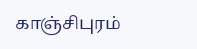காஞ்சிபுரம்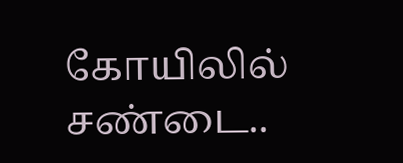கோயிலில் சண்டை..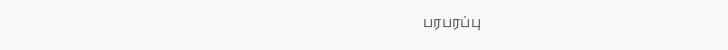பரபரப்பு